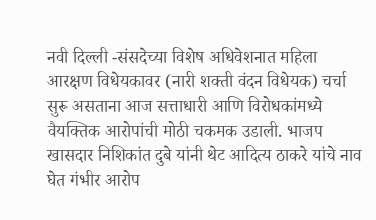नवी दिल्ली -संसदेच्या विशेष अधिवेशनात महिला आरक्षण विधेयकावर (नारी शक्ती वंदन विधेयक) चर्चा सुरू असताना आज सत्ताधारी आणि विरोधकांमध्ये वैयक्तिक आरोपांची मोठी चकमक उडाली. भाजप खासदार निशिकांत दुबे यांनी थेट आदित्य ठाकरे यांचे नाव घेत गंभीर आरोप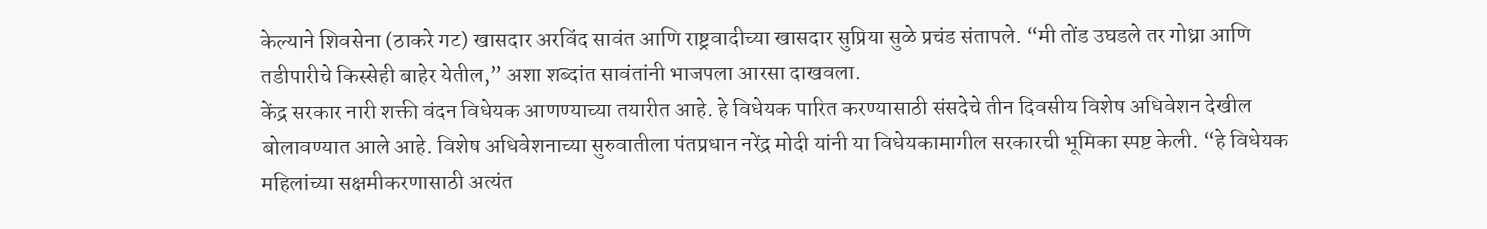केल्याने शिवसेना (ठाकरे गट) खासदार अरविंद सावंत आणि राष्ट्रवादीच्या खासदार सुप्रिया सुळे प्रचंड संतापले. “मी तोंड उघडले तर गोध्रा आणि तडीपारीचे किस्सेही बाहेर येतील,” अशा शब्दांत सावंतांनी भाजपला आरसा दाखवला.
केंद्र सरकार नारी शक्ती वंदन विधेयक आणण्याच्या तयारीत आहे. हे विधेयक पारित करण्यासाठी संसदेचे तीन दिवसीय विशेष अधिवेशन देखील बोलावण्यात आले आहे. विशेष अधिवेशनाच्या सुरुवातीला पंतप्रधान नरेंद्र मोदी यांनी या विधेयकामागील सरकारची भूमिका स्पष्ट केली. “हे विधेयक महिलांच्या सक्षमीकरणासाठी अत्यंत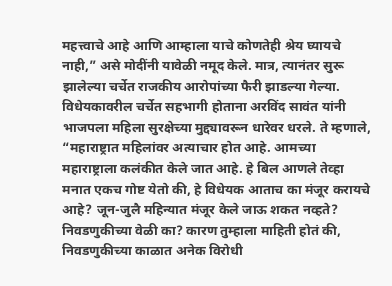महत्त्वाचे आहे आणि आम्हाला याचे कोणतेही श्रेय घ्यायचे नाही,” असे मोदींनी यावेळी नमूद केले. मात्र, त्यानंतर सुरू झालेल्या चर्चेत राजकीय आरोपांच्या फैरी झाडल्या गेल्या.
विधेयकावरील चर्चेत सहभागी होताना अरविंद सावंत यांनी भाजपला महिला सुरक्षेच्या मुद्द्यावरून धारेवर धरले. ते म्हणाले, “महाराष्ट्रात महिलांवर अत्याचार होत आहे. आमच्या महाराष्ट्राला कलंकीत केले जात आहे. हे बिल आणले तेव्हा मनात एकच गोष्ट येतो की, हे विधेयक आताच का मंजूर करायचे आहे? जून-जुलै महिन्यात मंजूर केले जाऊ शकत नव्हते? निवडणुकीच्या वेळी का? कारण तुम्हाला माहिती होतं की, निवडणुकीच्या काळात अनेक विरोधी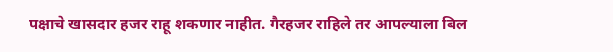पक्षाचे खासदार हजर राहू शकणार नाहीत. गैरहजर राहिले तर आपल्याला बिल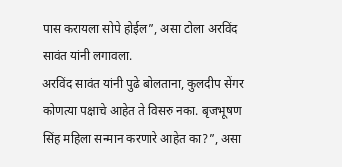पास करायला सोपे होईल”, असा टोला अरविंद सावंत यांनी लगावला.
अरविंद सावंत यांनी पुढे बोलताना, कुलदीप सेंगर कोणत्या पक्षाचे आहेत ते विसरु नका. बृजभूषण सिंह महिला सन्मान करणारे आहेत का?”, असा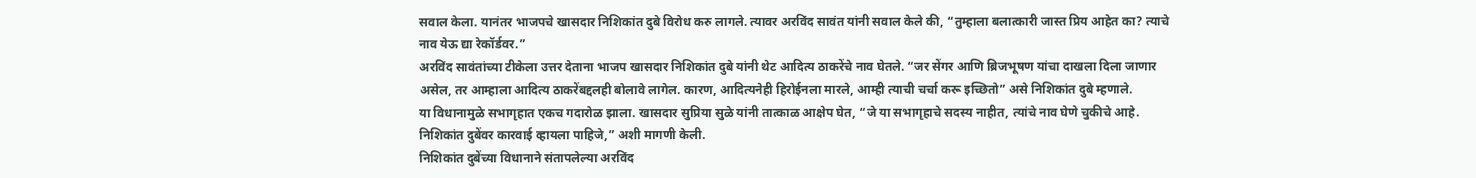सवाल केला. यानंतर भाजपचे खासदार निशिकांत दुबे विरोध करु लागले. त्यावर अरविंद सावंत यांनी सवाल केले की, “तुम्हाला बलात्कारी जास्त प्रिय आहेत का? त्याचे नाव येऊ द्या रेकॉर्डवर.”
अरविंद सावंतांच्या टीकेला उत्तर देताना भाजप खासदार निशिकांत दुबे यांनी थेट आदित्य ठाकरेंचे नाव घेतले. “जर सेंगर आणि ब्रिजभूषण यांचा दाखला दिला जाणार असेल, तर आम्हाला आदित्य ठाकरेंबद्दलही बोलावे लागेल. कारण, आदित्यनेही हिरोईनला मारले, आम्ही त्याची चर्चा करू इच्छितो” असे निशिकांत दुबे म्हणाले.
या विधानामुळे सभागृहात एकच गदारोळ झाला. खासदार सुप्रिया सुळे यांनी तात्काळ आक्षेप घेत, “जे या सभागृहाचे सदस्य नाहीत, त्यांचे नाव घेणे चुकीचे आहे. निशिकांत दुबेंवर कारवाई व्हायला पाहिजे,” अशी मागणी केली.
निशिकांत दुबेंच्या विधानाने संतापलेल्या अरविंद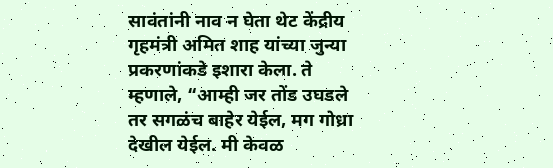सावंतांनी नाव न घेता थेट केंद्रीय गृहमंत्री अमित शाह यांच्या जुन्या प्रकरणांकडे इशारा केला. ते म्हणाले, “आम्ही जर तोंड उघडले तर सगळंच बाहेर येईल, मग गोध्रा देखील येईल. मी केवळ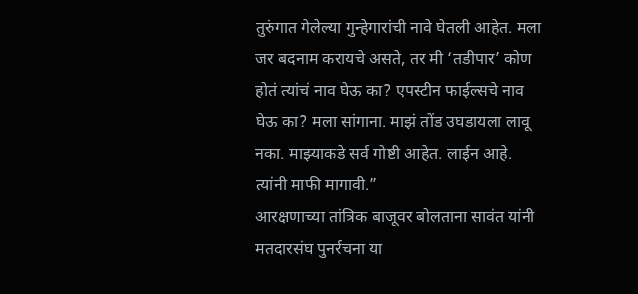तुरुंगात गेलेल्या गुन्हेगारांची नावे घेतली आहेत. मला जर बदनाम करायचे असते, तर मी ‘तडीपार’ कोण होतं त्यांचं नाव घेऊ का? एपस्टीन फाईल्सचे नाव घेऊ का? मला सांगाना. माझं तोंड उघडायला लावू नका. माझ्याकडे सर्व गोष्टी आहेत. लाईन आहे. त्यांनी माफी मागावी.”
आरक्षणाच्या तांत्रिक बाजूवर बोलताना सावंत यांनी मतदारसंघ पुनर्रचना या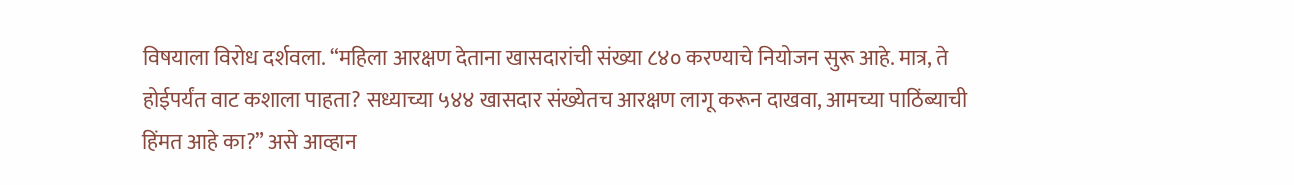विषयाला विरोध दर्शवला. “महिला आरक्षण देताना खासदारांची संख्या ८४० करण्याचे नियोजन सुरू आहे. मात्र, ते होईपर्यंत वाट कशाला पाहता? सध्याच्या ५४४ खासदार संख्येतच आरक्षण लागू करून दाखवा, आमच्या पाठिंब्याची हिंमत आहे का?” असे आव्हान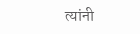त्यांनी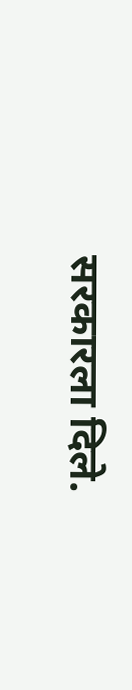सरकारला दिले.